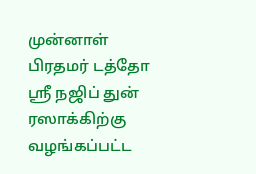முன்னாள் பிரதமர் டத்தோ ஸ்ரீ நஜிப் துன் ரஸாக்கிற்கு வழங்கப்பட்ட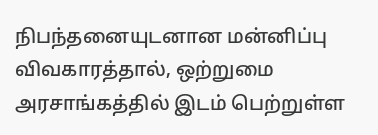நிபந்தனையுடனான மன்னிப்பு விவகாரத்தால், ஒற்றுமை அரசாங்கத்தில் இடம் பெற்றுள்ள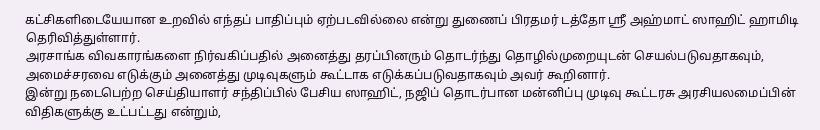கட்சிகளிடையேயான உறவில் எந்தப் பாதிப்பும் ஏற்படவில்லை என்று துணைப் பிரதமர் டத்தோ ஸ்ரீ அஹ்மாட் ஸாஹிட் ஹாமிடி தெரிவித்துள்ளார்.
அரசாங்க விவகாரங்களை நிர்வகிப்பதில் அனைத்து தரப்பினரும் தொடர்ந்து தொழில்முறையுடன் செயல்படுவதாகவும், அமைச்சரவை எடுக்கும் அனைத்து முடிவுகளும் கூட்டாக எடுக்கப்படுவதாகவும் அவர் கூறினார்.
இன்று நடைபெற்ற செய்தியாளர் சந்திப்பில் பேசிய ஸாஹிட், நஜிப் தொடர்பான மன்னிப்பு முடிவு கூட்டரசு அரசியலமைப்பின் விதிகளுக்கு உட்பட்டது என்றும்,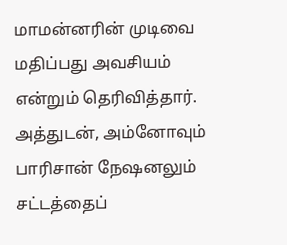மாமன்னரின் முடிவை மதிப்பது அவசியம் என்றும் தெரிவித்தார்.
அத்துடன், அம்னோவும் பாரிசான் நேஷனலும் சட்டத்தைப்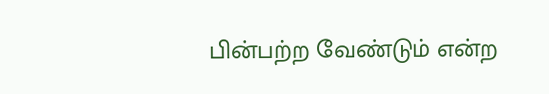பின்பற்ற வேண்டும் என்ற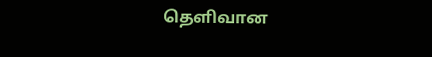தெளிவான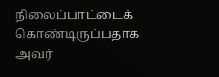நிலைப்பாட்டைக் கொண்டிருப்பதாக அவர்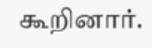கூறினார்.